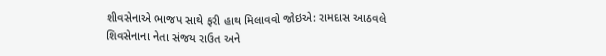શીવસેનાએ ભાજપ સાથે ફરી હાથ મિલાવવો જોઇએ: રામદાસ આઠવલે
શિવસેનાના નેતા સંજય રાઉત અને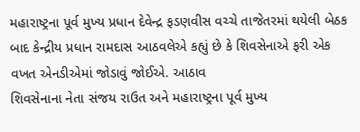મહારાષ્ટ્રના પૂર્વ મુખ્ય પ્રધાન દેવેન્દ્ર ફડણવીસ વચ્ચે તાજેતરમાં થયેલી બેઠક બાદ કેન્દ્રીય પ્રધાન રામદાસ આઠવલેએ કહ્યું છે કે શિવસેનાએ ફરી એક વખત એનડીએમાં જોડાવું જોઈએ. આઠાવ
શિવસેનાના નેતા સંજય રાઉત અને મહારાષ્ટ્રના પૂર્વ મુખ્ય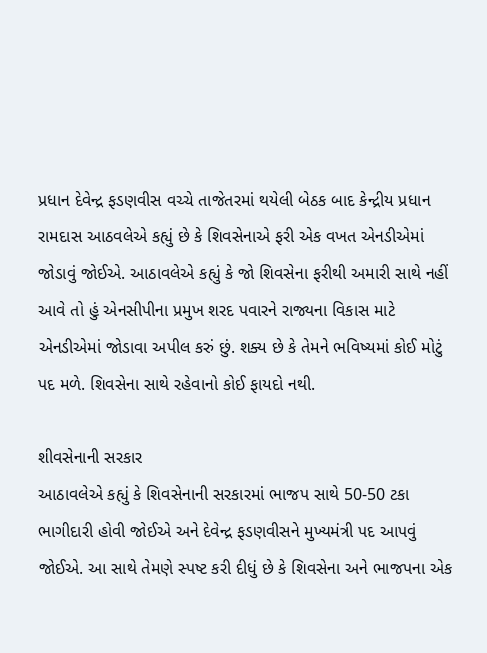પ્રધાન દેવેન્દ્ર ફડણવીસ વચ્ચે તાજેતરમાં થયેલી બેઠક બાદ કેન્દ્રીય પ્રધાન રામદાસ આઠવલેએ કહ્યું છે કે શિવસેનાએ ફરી એક વખત એનડીએમાં જોડાવું જોઈએ. આઠાવલેએ કહ્યું કે જો શિવસેના ફરીથી અમારી સાથે નહીં આવે તો હું એનસીપીના પ્રમુખ શરદ પવારને રાજ્યના વિકાસ માટે એનડીએમાં જોડાવા અપીલ કરું છું. શક્ય છે કે તેમને ભવિષ્યમાં કોઈ મોટું પદ મળે. શિવસેના સાથે રહેવાનો કોઈ ફાયદો નથી.

શીવસેનાની સરકાર
આઠાવલેએ કહ્યું કે શિવસેનાની સરકારમાં ભાજપ સાથે 50-50 ટકા ભાગીદારી હોવી જોઈએ અને દેવેન્દ્ર ફડણવીસને મુખ્યમંત્રી પદ આપવું જોઈએ. આ સાથે તેમણે સ્પષ્ટ કરી દીધું છે કે શિવસેના અને ભાજપના એક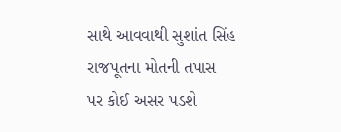સાથે આવવાથી સુશાંત સિંહ રાજપૂતના મોતની તપાસ પર કોઈ અસર પડશે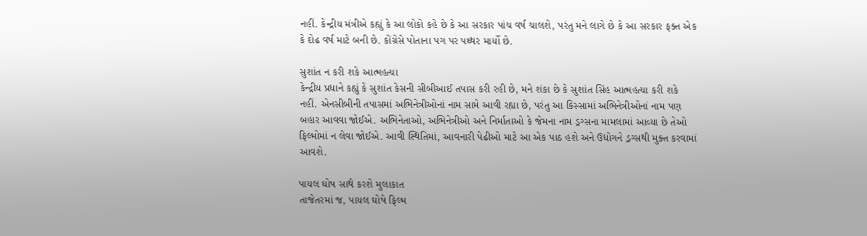નહીં. કેન્દ્રીય મંત્રીએ કહ્યું કે આ લોકો કહે છે કે આ સરકાર પાંચ વર્ષ ચાલશે, પરંતુ મને લાગે છે કે આ સરકાર ફક્ત એક કે દોઢ વર્ષ માટે બની છે. કોંગ્રેસે પોતાના પગ પર પથ્થર માર્યો છે.

સુશાંત ન કરી શકે આત્મહત્યા
કેન્દ્રીય પ્રધાને કહ્યું કે સુશાંત કેસની સીબીઆઈ તપાસ કરી રહી છે, મને શંકા છે કે સુશાંત સિંહ આત્મહત્યા કરી શકે નહીં. એનસીબીની તપાસમાં અભિનેત્રીઓનાં નામ સામે આવી રહ્યા છે, પરંતુ આ કિસ્સામાં અભિનેત્રીઓનાં નામ પણ બહાર આવવા જોઈએ. અભિનેતાઓ, અભિનેત્રીઓ અને નિર્માતાઓ કે જેમના નામ ડ્રગ્સના મામલામાં આવ્યા છે તેઓ ફિલ્મોમાં ન લેવા જોઈએ. આવી સ્થિતિમાં, આવનારી પેઢીઓ માટે આ એક પાઠ હશે અને ઉદ્યોગને ડ્રગ્સથી મુક્ત કરવામાં આવશે.

પાયલ ઘોષ સાથે કરશે મુલાકાત
તાજેતરમાં જ, પાયલ ઘોષે ફિલ્મ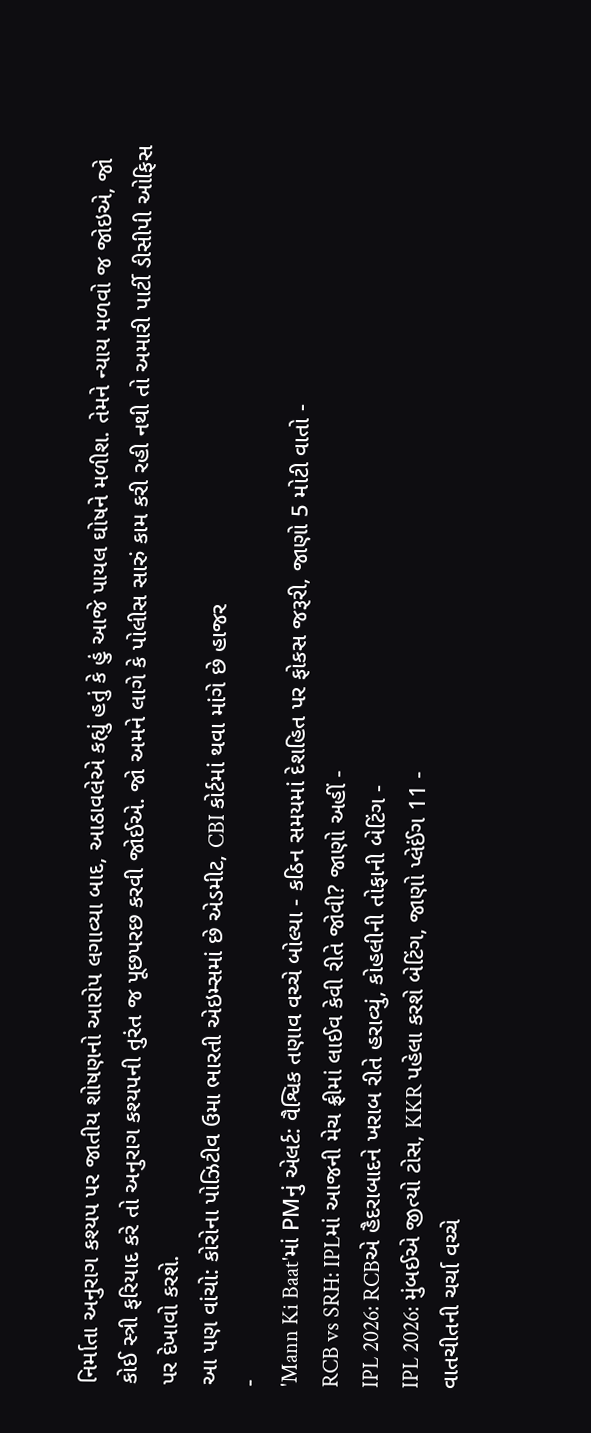નિર્માતા અનુરાગ કશ્યપ પર જાતીય શોષણનો આરોપ લગાવ્યા બાદ, આઠાવલેએ કહ્યું હતું કે હું આજે પાયલ ઘોષને મળીશ. તેમને ન્યાય મળવો જ જોઇએ, જો કોઈ સ્ત્રી ફરિયાદ કરે તો અનુરાગ કશ્યપની તુરંત જ પૂછપરછ કરવી જોઈએ. જો અમને લાગે કે પોલીસ સારું કામ કરી રહી નથી તો અમારી પાર્ટી ડીસીપી ઓફિસ પર દેખાવો કરશે.
આ પણ વાંચો: કોરોના પોઝિટીવ ઉમા ભારતી એઇમ્સમાં છે એડમીટ, CBI કોર્ટમાં થવા માંગે છે હાજર
-
'Mann Ki Baat'માં PMનું એલર્ટ: વૈશ્વિક તણાવ વચ્ચે બોલ્યા - કઠિન સમયમાં દેશહિત પર ફોકસ જરૂરી, જાણો 5 મોટી વાતો -
RCB vs SRH: IPLમાં આજની મેચ ફ્રીમાં લાઈવ કેવી રીતે જોવી? જાણો અહીં -
IPL 2026: RCBએ હૈદરાબાદને ખરાબ રીતે હરાવ્યું, કોહલીની તોફાની બેટિંગ -
IPL 2026: મુંબઈએ જીત્યો ટોસ, KKR પહેલા કરશે બેટિંગ, જાણો પ્લેઈંગ 11 -
વાતચીતની ચર્ચા વચ્ચે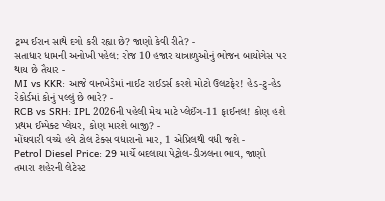ટ્રમ્પ ઈરાન સાથે દગો કરી રહ્યા છે? જાણો કેવી રીતે? -
સતાધાર ધામની અનોખી પહેલ: રોજ 10 હજાર યાત્રાળુઓનું ભોજન બાયોગેસ પર થાય છે તૈયાર -
MI vs KKR: આજે વાનખેડેમાં નાઈટ રાઈડર્સ કરશે મોટો ઉલટફેર! હેડ-ટુ-હેડ રેકોર્ડમાં કોનું પલ્લું છે ભારે? -
RCB vs SRH: IPL 2026ની પહેલી મેચ માટે પ્લેઈંગ-11 ફાઈનલ! કોણ હશે પ્રથમ ઈમ્પેક્ટ પ્લેયર, કોણ મારશે બાજી? -
મોંઘવારી વચ્ચે હવે ટોલ ટેક્સ વધારાનો માર, 1 એપ્રિલથી વધી જશે -
Petrol Diesel Price: 29 માર્ચે બદલાયા પેટ્રોલ-ડીઝલના ભાવ, જાણો તમારા શહેરની લેટેસ્ટ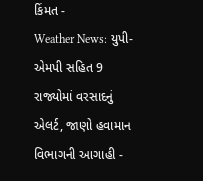કિંમત -
Weather News: યુપી-એમપી સહિત 9 રાજ્યોમાં વરસાદનું એલર્ટ, જાણો હવામાન વિભાગની આગાહી -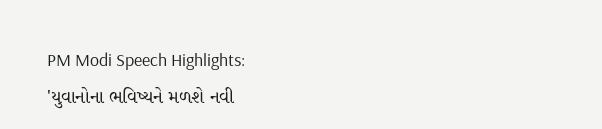PM Modi Speech Highlights: 'યુવાનોના ભવિષ્યને મળશે નવી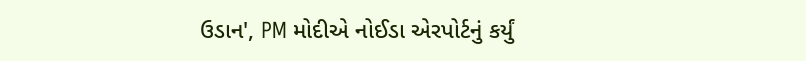ઉડાન', PM મોદીએ નોઈડા એરપોર્ટનું કર્યું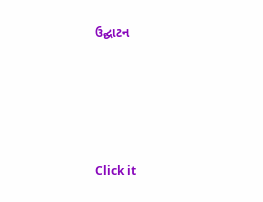ઉદ્ઘાટન






Click it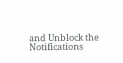and Unblock the Notifications